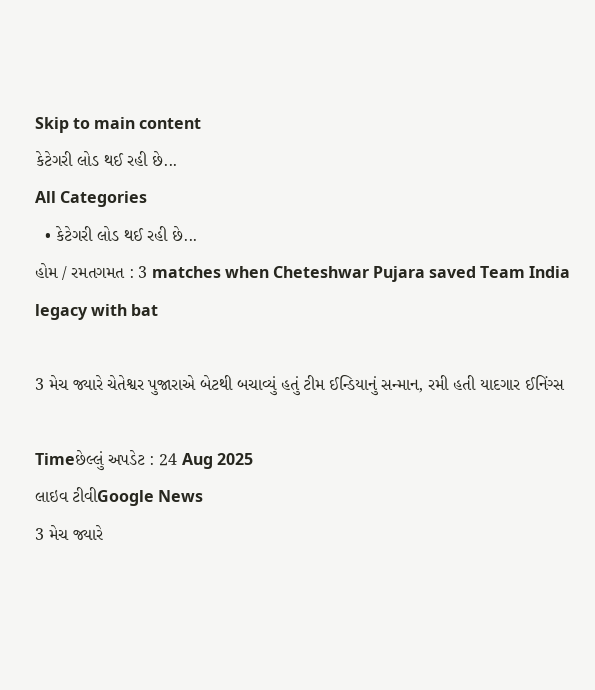Skip to main content
કેટેગરી લોડ થઈ રહી છે...
All Categories
  • કેટેગરી લોડ થઈ રહી છે...
હોમ / રમતગમત : 3 matches when Cheteshwar Pujara saved Team India legacy with bat

3 મેચ જ્યારે ચેતેશ્વર પુજારાએ બેટથી બચાવ્યું હતું ટીમ ઈન્ડિયાનું સન્માન, રમી હતી યાદગાર ઈનિંગ્સ

Timeછેલ્લું અપડેટ : 24 Aug 2025
લાઇવ ટીવીGoogle News
3 મેચ જ્યારે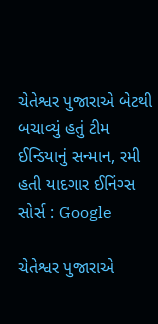ચેતેશ્વર પુજારાએ બેટથી બચાવ્યું હતું ટીમ ઈન્ડિયાનું સન્માન, રમી હતી યાદગાર ઈનિંગ્સ
સોર્સ : Google

ચેતેશ્વર પુજારાએ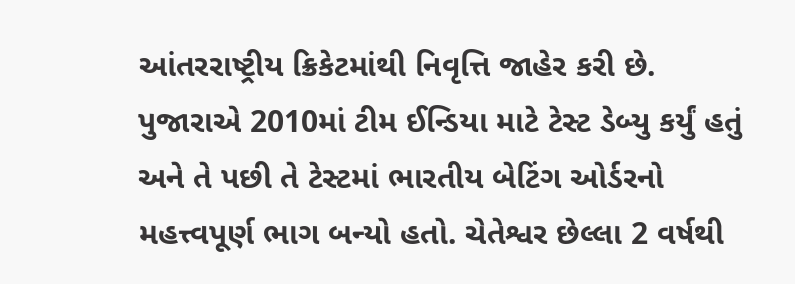આંતરરાષ્ટ્રીય ક્રિકેટમાંથી નિવૃત્તિ જાહેર કરી છે. પુજારાએ 2010માં ટીમ ઈન્ડિયા માટે ટેસ્ટ ડેબ્યુ કર્યું હતું અને તે પછી તે ટેસ્ટમાં ભારતીય બેટિંગ ઓર્ડરનો મહત્ત્વપૂર્ણ ભાગ બન્યો હતો. ચેતેશ્વર છેલ્લા 2 વર્ષથી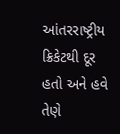આંતરરાષ્ટ્રીય ક્રિકેટથી દૂર હતો અને હવે તેણે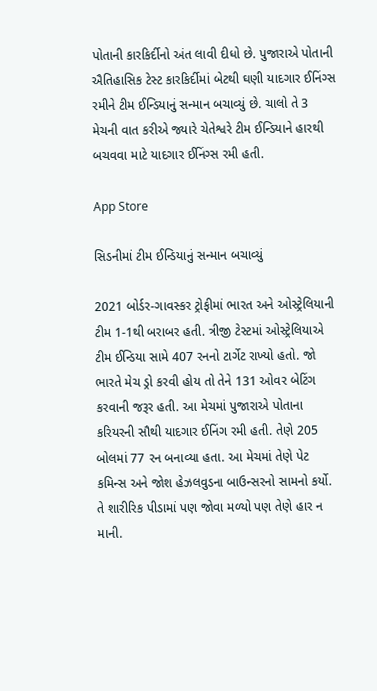પોતાની કારકિર્દીનો અંત લાવી દીધો છે. પુજારાએ પોતાની ઐતિહાસિક ટેસ્ટ કારકિર્દીમાં બેટથી ઘણી યાદગાર ઈનિંગ્સ રમીને ટીમ ઈન્ડિયાનું સન્માન બચાવ્યું છે. ચાલો તે 3 મેચની વાત કરીએ જ્યારે ચેતેશ્વરે ટીમ ઈન્ડિયાને હારથી બચવવા માટે યાદગાર ઈનિંગ્સ રમી હતી.

App Store

સિડનીમાં ટીમ ઈન્ડિયાનું સન્માન બચાવ્યું

2021 બોર્ડર-ગાવસ્કર ટ્રોફીમાં ભારત અને ઓસ્ટ્રેલિયાની ટીમ 1-1થી બરાબર હતી. ત્રીજી ટેસ્ટમાં ઓસ્ટ્રેલિયાએ ટીમ ઈન્ડિયા સામે 407 રનનો ટાર્ગેટ રાખ્યો હતો. જો ભારતે મેચ ડ્રો કરવી હોય તો તેને 131 ઓવર બેટિંગ કરવાની જરૂર હતી. આ મેચમાં પુજારાએ પોતાના કરિયરની સૌથી યાદગાર ઈનિંગ રમી હતી. તેણે 205 બોલમાં 77 રન બનાવ્યા હતા. આ મેચમાં તેણે પેટ કમિન્સ અને જોશ હેઝલવુડના બાઉન્સરનો સામનો કર્યો. તે શારીરિક પીડામાં પણ જોવા મળ્યો પણ તેણે હાર ન માની.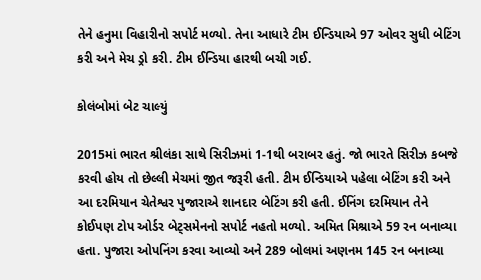તેને હનુમા વિહારીનો સપોર્ટ મળ્યો. તેના આધારે ટીમ ઈન્ડિયાએ 97 ઓવર સુધી બેટિંગ કરી અને મેચ ડ્રો કરી. ટીમ ઈન્ડિયા હારથી બચી ગઈ.

કોલંબોમાં બેટ ચાલ્યું

2015માં ભારત શ્રીલંકા સાથે સિરીઝમાં 1-1થી બરાબર હતું. જો ભારતે સિરીઝ કબજે કરવી હોય તો છેલ્લી મેચમાં જીત જરૂરી હતી. ટીમ ઈન્ડિયાએ પહેલા બેટિંગ કરી અને આ દરમિયાન ચેતેશ્વર પુજારાએ શાનદાર બેટિંગ કરી હતી. ઈનિંગ દરમિયાન તેને કોઈપણ ટોપ ઓર્ડર બેટ્સમેનનો સપોર્ટ નહતો મળ્યો. અમિત મિશ્રાએ 59 રન બનાવ્યા હતા. પુજારા ઓપનિંગ કરવા આવ્યો અને 289 બોલમાં અણનમ 145 રન બનાવ્યા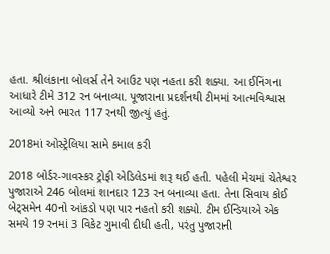હતા. શ્રીલંકાના બોલર્સ તેને આઉટ પણ નહતા કરી શક્યા. આ ઈનિંગના આધારે ટીમે 312 રન બનાવ્યા. પૂજારાના પ્રદર્શનથી ટીમમાં આત્મવિશ્વાસ આવ્યો અને ભારત 117 રનથી જીત્યું હતું.

2018માં ઓસ્ટ્રેલિયા સામે કમાલ કરી

2018 બોર્ડર-ગાવસ્કર ટ્રોફી એડિલેડમાં શરૂ થઈ હતી. પહેલી મેચમાં ચેતેશ્વર પુજારાએ 246 બોલમાં શાનદાર 123 રન બનાવ્યા હતા. તેના સિવાય કોઈ બેટ્સમેન 40નો આંકડો પણ પાર નહતો કરી શક્યો. ટીમ ઈન્ડિયાએ એક સમયે 19 રનમાં 3 વિકેટ ગુમાવી દીધી હતી, પરંતુ પુજારાની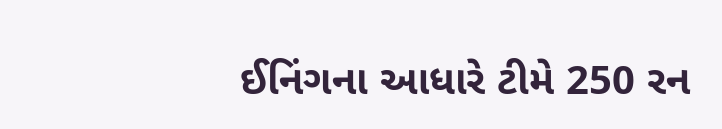ઈનિંગના આધારે ટીમે 250 રન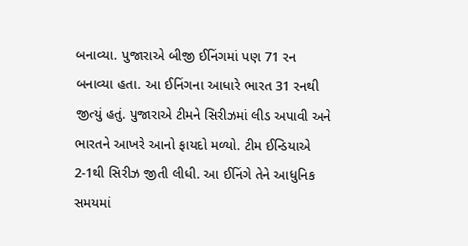બનાવ્યા. પુજારાએ બીજી ઈનિંગમાં પણ 71 રન બનાવ્યા હતા. આ ઈનિંગના આધારે ભારત 31 રનથી જીત્યું હતું. પુજારાએ ટીમને સિરીઝમાં લીડ અપાવી અને ભારતને આખરે આનો ફાયદો મળ્યો. ટીમ ઈન્ડિયાએ 2-1થી સિરીઝ જીતી લીધી. આ ઈનિંગે તેને આધુનિક સમયમાં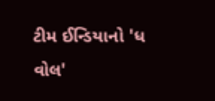ટીમ ઈન્ડિયાનો 'ધ વોલ'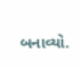બનાવ્યો.